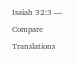Isaiah 32:3 — Compare Translations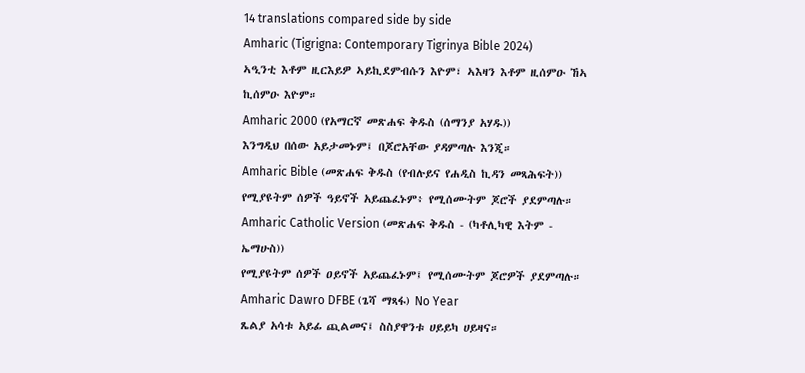14 translations compared side by side
Amharic (Tigrigna: Contemporary Tigrinya Bible 2024)
ኣዒንቲ እቶም ዚርእይዎ ኣይኪደምብሱን እዮም፣ ኣእዛን እቶም ዚሰምዑ ኸኣ ኪሰምዑ እዮም።
Amharic 2000 (የአማርኛ መጽሐፍ ቅዱስ (ሰማንያ አሃዱ))
እንግዲህ በሰው አይታመኑም፤ በጆሮአቸው ያዳምጣሉ እንጂ።
Amharic Bible (መጽሐፍ ቅዱስ (የብሉይና የሐዲስ ኪዳን መጻሕፍት))
የሚያዩትም ሰዎች ዓይኖች አይጨፈኑም፥ የሚሰሙትም ጆሮች ያደምጣሉ።
Amharic Catholic Version (መጽሐፍ ቅዱስ - (ካቶሊካዊ እትም - ኤማሁስ))
የሚያዩትም ሰዎች ዐይኖች አይጨፈኑም፤ የሚሰሙትም ጆሮዎች ያደምጣሉ።
Amharic Dawro DFBE (ጌሻ ማጻፋ) No Year
ጼልያ አሳቱ አይፊ ጪልመና፤ ስስያዋንቱ ሀይይካ ሀይዛና።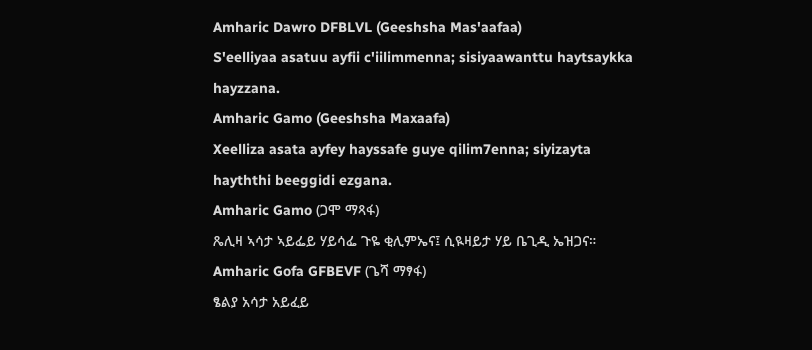Amharic Dawro DFBLVL (Geeshsha Mas'aafaa)
S'eelliyaa asatuu ayfii c'iilimmenna; sisiyaawanttu haytsaykka hayzzana.
Amharic Gamo (Geeshsha Maxaafa)
Xeelliza asata ayfey hayssafe guye qilim7enna; siyizayta hayththi beeggidi ezgana.
Amharic Gamo (ጋሞ ማጻፋ)
ጼሊዛ ኣሳታ ኣይፌይ ሃይሳፌ ጉዬ ቂሊምኤና፤ ሲዪዛይታ ሃይ ቤጊዲ ኤዝጋና።
Amharic Gofa GFBEVF (ጌሻ ማፃፋ)
ፄልያ አሳታ አይፈይ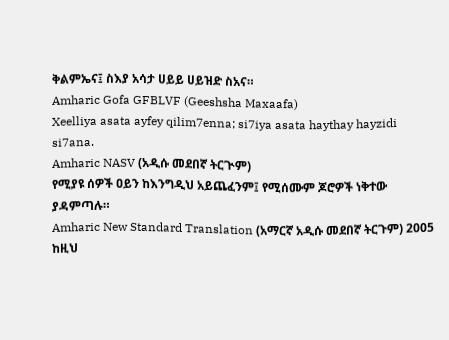ቅልምኤና፤ ስእያ አሳታ ሀይይ ሀይዝድ ስአና።
Amharic Gofa GFBLVF (Geeshsha Maxaafa)
Xeelliya asata ayfey qilim7enna; si7iya asata haythay hayzidi si7ana.
Amharic NASV (አዲሱ መደበኛ ትርጒም)
የሚያዩ ሰዎች ዐይን ከእንግዲህ አይጨፈንም፤ የሚሰሙም ጆሮዎች ነቅተው ያዳምጣሉ።
Amharic New Standard Translation (አማርኛ አዲሱ መደበኛ ትርጉም) 2005
ከዚህ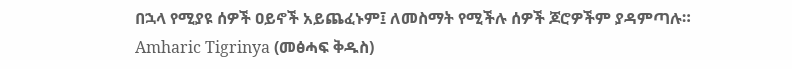በኋላ የሚያዩ ሰዎች ዐይኖች አይጨፈኑም፤ ለመስማት የሚችሉ ሰዎች ጆሮዎችም ያዳምጣሉ።
Amharic Tigrinya (መፅሓፍ ቅዱስ)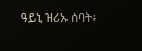ዓይኒ ዝሪኡ ሰባት፥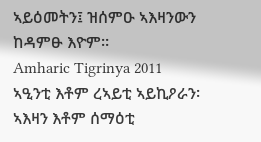ኣይዕመትን፤ ዝሰምዑ ኣእዛንውን ከዳምፁ እዮም።
Amharic Tigrinya 2011
ኣዒንቲ እቶም ረኣይቲ ኣይኪዖራን፡ ኣእዛን እቶም ሰማዕቲ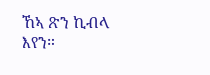ኸኣ ጽን ኪብላ እየን።